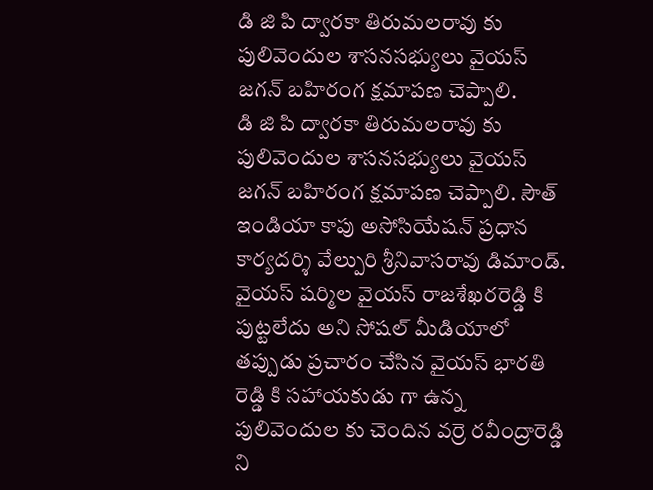డి జి పి ద్వారకా తిరుమలరావు కు పులివెందుల శాసనసభ్యులు వైయస్ జగన్ బహిరంగ క్షమాపణ చెప్పాలి.
డి జి పి ద్వారకా తిరుమలరావు కు పులివెందుల శాసనసభ్యులు వైయస్ జగన్ బహిరంగ క్షమాపణ చెప్పాలి. సౌత్ ఇండియా కాపు అసోసియేషన్ ప్రధాన కార్యదర్శి వేల్పురి శ్రీనివాసరావు డిమాండ్. వైయస్ షర్మిల వైయస్ రాజశేఖరరెడ్డి కి పుట్టలేదు అని సోషల్ మీడియాలో తప్పుడు ప్రచారం చేసిన వైయస్ భారతి రెడ్డి కి సహాయకుడు గా ఉన్న పులివెందుల కు చెందిన వర్రె రవీంద్రారెడ్డి ని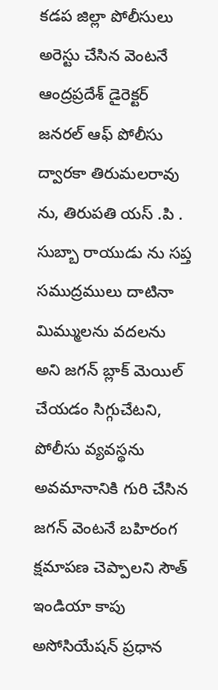కడప జిల్లా పోలీసులు అరెస్టు చేసిన వెంటనే ఆంద్రప్రదేశ్ డైరెక్టర్ జనరల్ ఆఫ్ పోలీసు ద్వారకా తిరుమలరావు ను, తిరుపతి యస్ .పి . సుబ్బా రాయుడు ను సప్త సముద్రములు దాటినా మిమ్ములను వదలను అని జగన్ బ్లాక్ మెయిల్ చేయడం సిగ్గుచేటని, పోలీసు వ్యవస్థను అవమానానికి గురి చేసిన జగన్ వెంటనే బహిరంగ క్షమాపణ చెప్పాలని సౌత్ ఇండియా కాపు అసోసియేషన్ ప్రధాన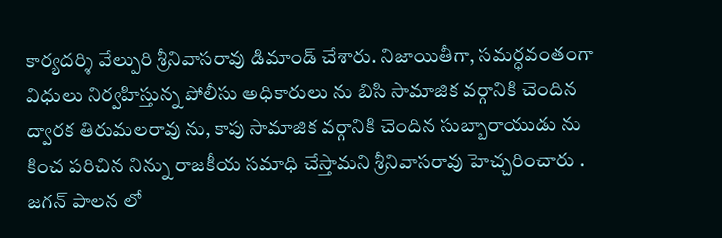కార్యదర్శి వేల్పురి శ్రీనివాసరావు డిమాండ్ చేశారు. నిజాయితీగా, సమర్ధవంతంగా విధులు నిర్వహిస్తున్న పోలీసు అధికారులు ను బిసి సామాజిక వర్గానికి చెందిన ద్వారక తిరుమలరావు ను, కాపు సామాజిక వర్గానికి చెందిన సుబ్బారాయుడు ను కించ పరిచిన నిన్ను రాజకీయ సమాధి చేస్తామని శ్రీనివాసరావు హెచ్చరించారు . జగన్ పాలన లో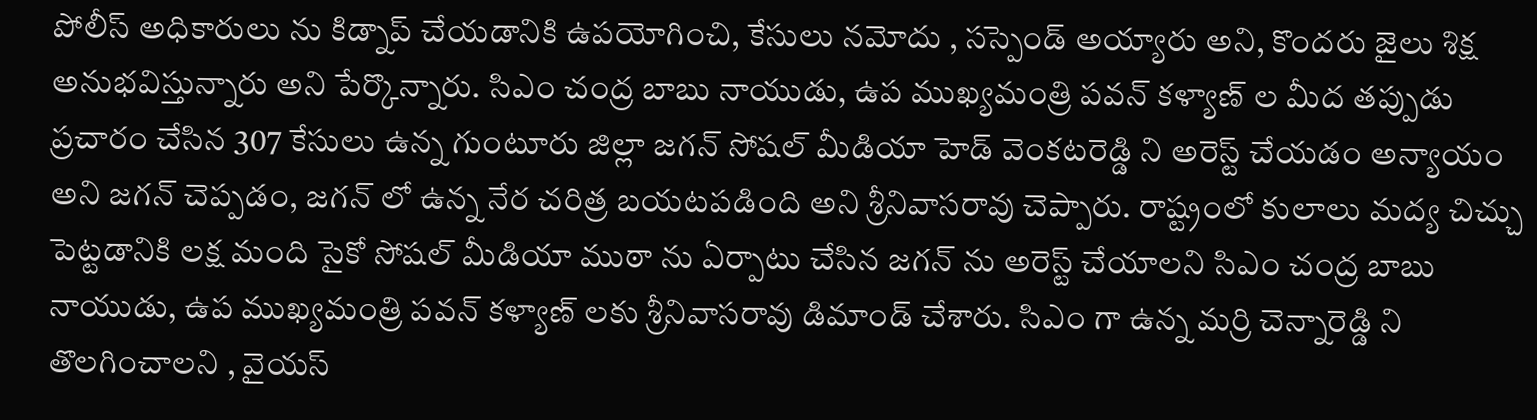పోలీస్ అధికారులు ను కిడ్నాప్ చేయడానికి ఉపయోగించి, కేసులు నమోదు , సస్పెండ్ అయ్యారు అని, కొందరు జైలు శిక్ష అనుభవిస్తున్నారు అని పేర్కొన్నారు. సిఎం చంద్ర బాబు నాయుడు, ఉప ముఖ్యమంత్రి పవన్ కళ్యాణ్ ల మీద తప్పుడు ప్రచారం చేసిన 307 కేసులు ఉన్న గుంటూరు జిల్లా జగన్ సోషల్ మీడియా హెడ్ వెంకటరెడ్డి ని అరెస్ట్ చేయడం అన్యాయం అని జగన్ చెప్పడం, జగన్ లో ఉన్న నేర చరిత్ర బయటపడింది అని శ్రీనివాసరావు చెప్పారు. రాష్ట్రంలో కులాలు మద్య చిచ్చు పెట్టడానికి లక్ష మంది సైకో సోషల్ మీడియా ముఠా ను ఏర్పాటు చేసిన జగన్ ను అరెస్ట్ చేయాలని సిఎం చంద్ర బాబు నాయుడు, ఉప ముఖ్యమంత్రి పవన్ కళ్యాణ్ లకు శ్రీనివాసరావు డిమాండ్ చేశారు. సిఎం గా ఉన్న మర్రి చెన్నారెడ్డి ని తొలగించాలని , వైయస్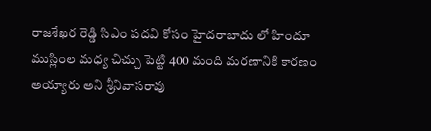రాజశేఖర రెడ్డి సిఎం పదవి కోసం హైదరాబాదు లో హిందూ ముస్లింల మధ్య చిచ్చు పెట్టి 400 మంది మరణానికి కారణం అయ్యారు అని శ్రీనివాసరావు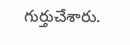గుర్తుచేశారు.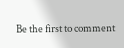Be the first to comment